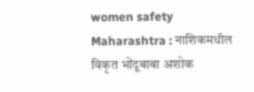women safety Maharashtra : नाशिकमधील विकृत भोंदूबाबा अशोक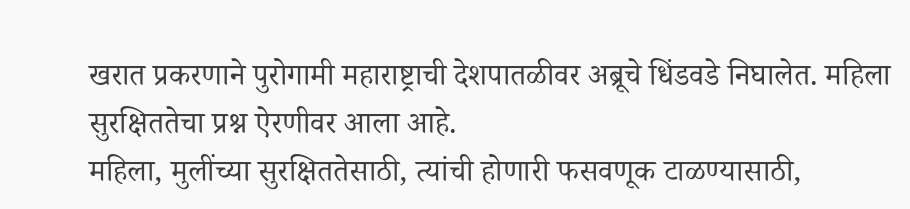खरात प्रकरणाने पुरोगामी महाराष्ट्राची देशपातळीवर अब्रूचे धिंडवडे निघालेत. महिला सुरक्षिततेचा प्रश्न ऐरणीवर आला आहे.
महिला, मुलींच्या सुरक्षिततेसाठी, त्यांची होणारी फसवणूक टाळण्यासाठी,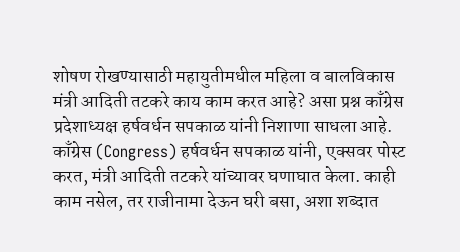शोषण रोखण्यासाठी महायुतीमधील महिला व बालविकास मंत्री आदिती तटकरे काय काम करत आहे? असा प्रश्न काँग्रेस प्रदेशाध्यक्ष हर्षवर्धन सपकाळ यांनी निशाणा साधला आहे.
काँग्रेस (Congress) हर्षवर्धन सपकाळ यांनी, एक्सवर पोस्ट करत, मंत्री आदिती तटकरे यांच्यावर घणाघात केला. काही काम नसेल, तर राजीनामा देऊन घरी बसा, अशा शब्दात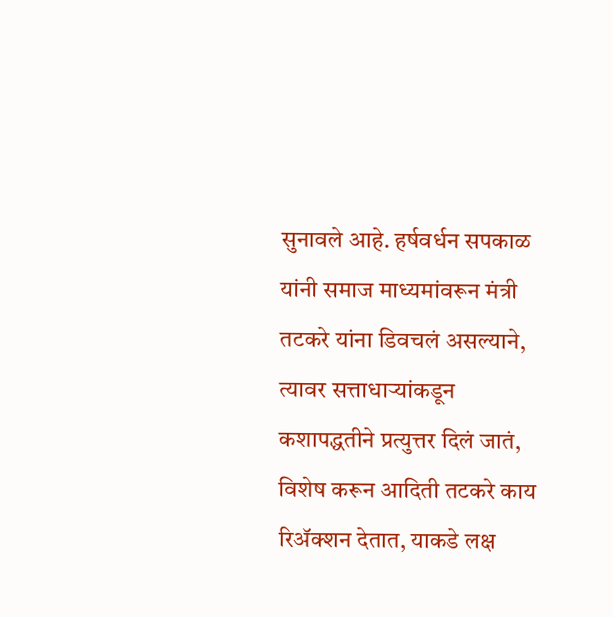सुनावले आहे. हर्षवर्धन सपकाळ यांनी समाज माध्यमांवरून मंत्री तटकरे यांना डिवचलं असल्याने, त्यावर सत्ताधाऱ्यांकडून कशापद्धतीने प्रत्युत्तर दिलं जातं, विशेष करून आदिती तटकरे काय रिॲक्शन देतात, याकडे लक्ष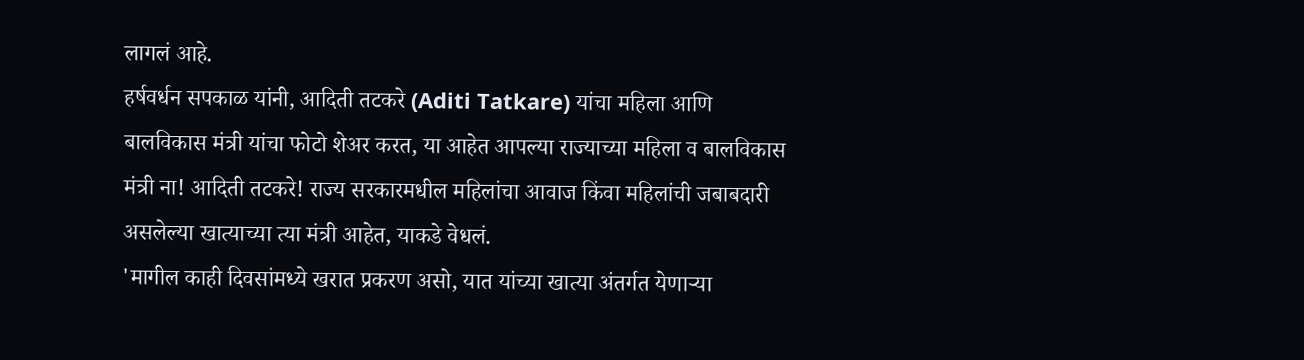लागलं आहे.
हर्षवर्धन सपकाळ यांनी, आदिती तटकरे (Aditi Tatkare) यांचा महिला आणि बालविकास मंत्री यांचा फोटो शेअर करत, या आहेत आपल्या राज्याच्या महिला व बालविकास मंत्री ना! आदिती तटकरे! राज्य सरकारमधील महिलांचा आवाज किंवा महिलांची जबाबदारी असलेल्या खात्याच्या त्या मंत्री आहेत, याकडे वेधलं.
'मागील काही दिवसांमध्ये खरात प्रकरण असो, यात यांच्या खात्या अंतर्गत येणाऱ्या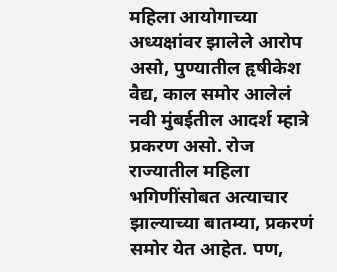महिला आयोगाच्या अध्यक्षांवर झालेले आरोप असो, पुण्यातील हृषीकेश वैद्य, काल समोर आलेलं नवी मुंबईतील आदर्श म्हात्रे प्रकरण असो. रोज राज्यातील महिला भगिणींसोबत अत्याचार झाल्याच्या बातम्या, प्रकरणं समोर येत आहेत. पण,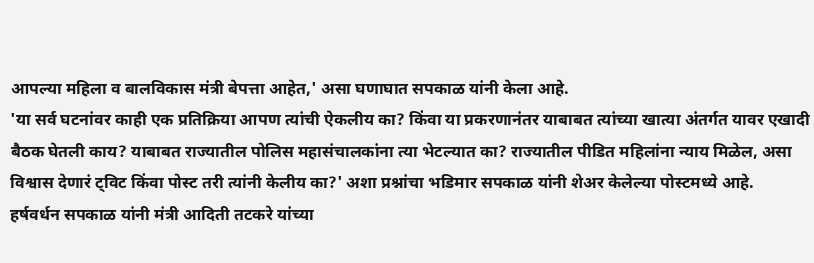आपल्या महिला व बालविकास मंत्री बेपत्ता आहेत,' असा घणाघात सपकाळ यांनी केला आहे.
'या सर्व घटनांवर काही एक प्रतिक्रिया आपण त्यांची ऐकलीय का? किंवा या प्रकरणानंतर याबाबत त्यांच्या खात्या अंतर्गत यावर एखादी बैठक घेतली काय? याबाबत राज्यातील पोलिस महासंचालकांना त्या भेटल्यात का? राज्यातील पीडित महिलांना न्याय मिळेल, असा विश्वास देणारं ट्विट किंवा पोस्ट तरी त्यांनी केलीय का?' अशा प्रश्नांचा भडिमार सपकाळ यांनी शेअर केलेल्या पोस्टमध्ये आहे.
हर्षवर्धन सपकाळ यांनी मंत्री आदिती तटकरे यांच्या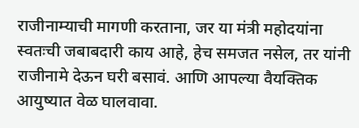राजीनाम्याची मागणी करताना, जर या मंत्री महोदयांना स्वतःची जबाबदारी काय आहे, हेच समजत नसेल, तर यांनी राजीनामे देऊन घरी बसावं. आणि आपल्या वैयक्तिक आयुष्यात वेळ घालवावा.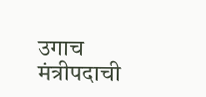उगाच मंत्रीपदाची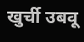खुर्ची उबवू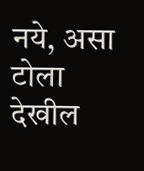नये, असा टोला देखील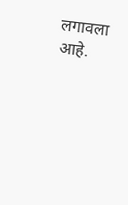लगावला आहे.